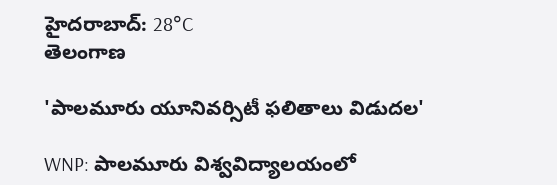హైదరాబాద్: 28°C
తెలంగాణ

'పాలమూరు యూనివర్సిటీ ఫలితాలు విడుదల'

WNP: పాలమూరు విశ్వవిద్యాలయంలో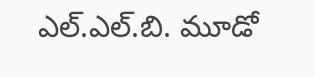ఎల్.ఎల్.బి. మూడో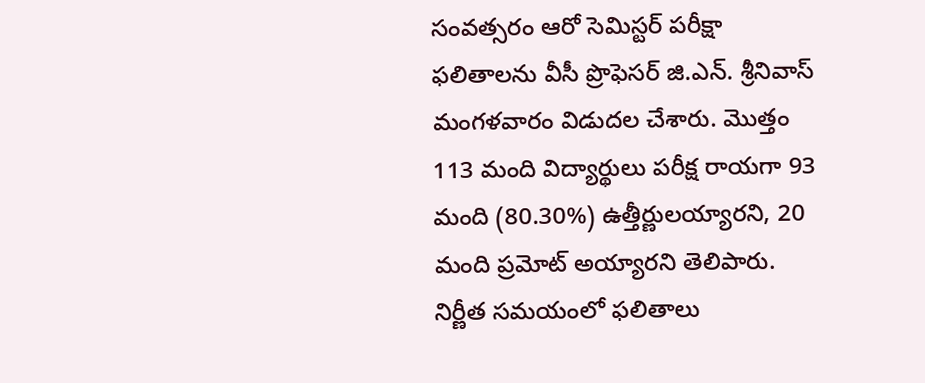సంవత్సరం ఆరో సెమిస్టర్ పరీక్షా ఫలితాలను వీసీ ప్రొఫెసర్ జి.ఎన్. శ్రీనివాస్ మంగళవారం విడుదల చేశారు. మొత్తం 113 మంది విద్యార్థులు పరీక్ష రాయగా 93 మంది (80.30%) ఉత్తీర్ణులయ్యారని, 20 మంది ప్రమోట్ అయ్యారని తెలిపారు. నిర్ణీత సమయంలో ఫలితాలు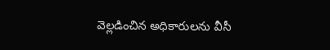వెల్లడించిన అధికారులను వీసీ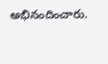అభినందించారు.